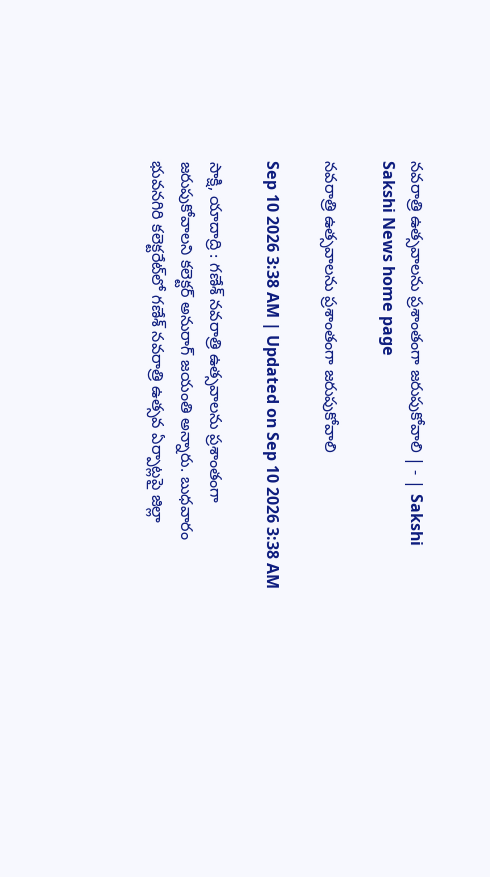నవరాత్రి ఉత్సవాలను ప్రశాంతంగా జరుపుకోవాలి | - | Sakshi
Sakshi News home page

నవరాత్రి ఉత్సవాలను ప్రశాంతంగా జరుపుకోవాలి

Sep 10 2026 3:38 AM | Updated on Sep 10 2026 3:38 AM

సాక్షి, యాదాద్రి : గణేశ్‌ నవరాత్రి ఉత్సవాలను ప్రశాంతంగా జరుపుకోవాలని కలెక్టర్‌ అనురాగ్‌ జయంతి అన్నారు. బుధవారం భువనగిరి కలెక్టరేట్‌లో గణేశ్‌ నవరాత్రి ఉత్సవ ఏర్పాట్లపై జిల్లా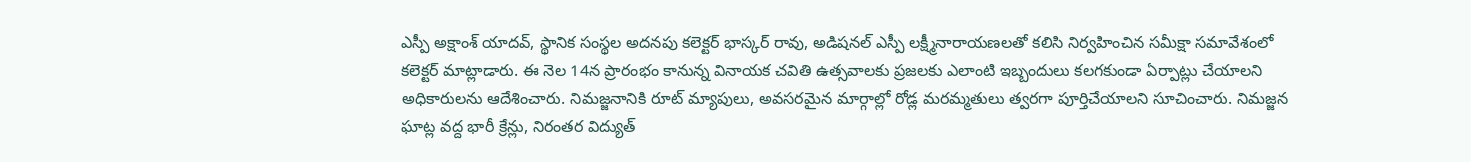ఎస్పీ అక్షాంశ్‌ యాదవ్‌, స్థానిక సంస్థల అదనపు కలెక్టర్‌ భాస్కర్‌ రావు, అడిషనల్‌ ఎస్పీ లక్ష్మీనారాయణలతో కలిసి నిర్వహించిన సమీక్షా సమావేశంలో కలెక్టర్‌ మాట్లాడారు. ఈ నెల 14న ప్రారంభం కానున్న వినాయక చవితి ఉత్సవాలకు ప్రజలకు ఎలాంటి ఇబ్బందులు కలగకుండా ఏర్పాట్లు చేయాలని అధికారులను ఆదేశించారు. నిమజ్జనానికి రూట్‌ మ్యాపులు, అవసరమైన మార్గాల్లో రోడ్ల మరమ్మతులు త్వరగా పూర్తిచేయాలని సూచించారు. నిమజ్జన ఘాట్ల వద్ద భారీ క్రేన్లు, నిరంతర విద్యుత్‌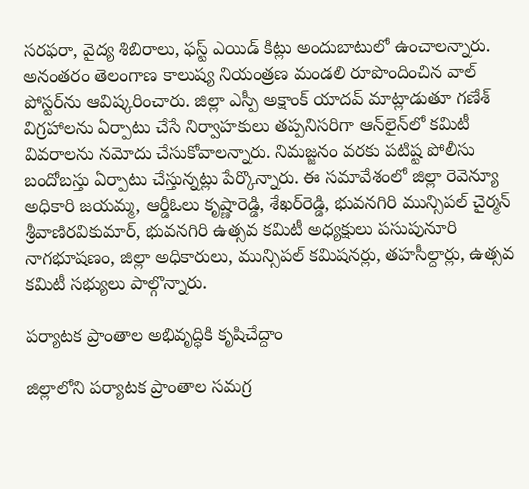సరఫరా, వైద్య శిబిరాలు, ఫస్ట్‌ ఎయిడ్‌ కిట్లు అందుబాటులో ఉంచాలన్నారు. అనంతరం తెలంగాణ కాలుష్య నియంత్రణ మండలి రూపొందించిన వాల్‌ పోస్టర్‌ను ఆవిష్కరించారు. జిల్లా ఎస్పీ అక్షాంక్‌ యాదవ్‌ మాట్లాడుతూ గణేశ్‌ విగ్రహాలను ఏర్పాటు చేసే నిర్వాహకులు తప్పనిసరిగా ఆన్‌లైన్‌లో కమిటీ వివరాలను నమోదు చేసుకోవాలన్నారు. నిమజ్జనం వరకు పటిష్ట పోలీసు బందోబస్తు ఏర్పాటు చేస్తున్నట్లు పేర్కొన్నారు. ఈ సమావేశంలో జిల్లా రెవెన్యూ అధికారి జయమ్మ, ఆర్డీఓలు కృష్ణారెడ్డి, శేఖర్‌రెడ్డి, భువనగిరి మున్సిపల్‌ చైర్మన్‌ శ్రీవాణిరవికుమార్‌, భువనగిరి ఉత్సవ కమిటీ అధ్యక్షులు పసుపునూరి నాగభూషణం, జిల్లా అధికారులు, మున్సిపల్‌ కమిషనర్లు, తహసీల్దార్లు, ఉత్సవ కమిటీ సభ్యులు పాల్గొన్నారు.

పర్యాటక ప్రాంతాల అభివృద్ధికి కృషిచేద్దాం

జిల్లాలోని పర్యాటక ప్రాంతాల సమగ్ర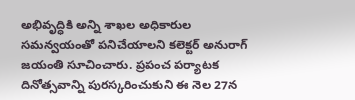అభివృద్ధికి అన్ని శాఖల అధికారుల సమన్వయంతో పనిచేయాలని కలెక్టర్‌ అనురాగ్‌ జయంతి సూచించారు. ప్రపంచ పర్యాటక దినోత్సవాన్ని పురస్కరించుకుని ఈ నెల 27న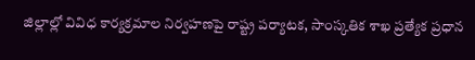జిల్లాల్లో వివిధ కార్యక్రమాల నిర్వహణపై రాష్ట్ర పర్యాటక, సాంస్కతిక శాఖ ప్రత్యేక ప్రధాన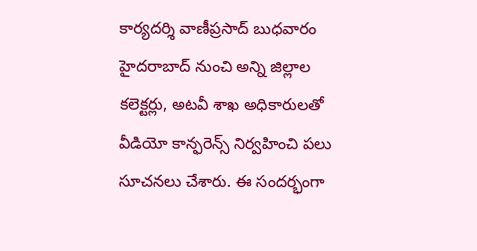కార్యదర్శి వాణీప్రసాద్‌ బుధవారం హైదరాబాద్‌ నుంచి అన్ని జిల్లాల కలెక్టర్లు, అటవీ శాఖ అధికారులతో వీడియో కాన్ఫరెన్స్‌ నిర్వహించి పలు సూచనలు చేశారు. ఈ సందర్భంగా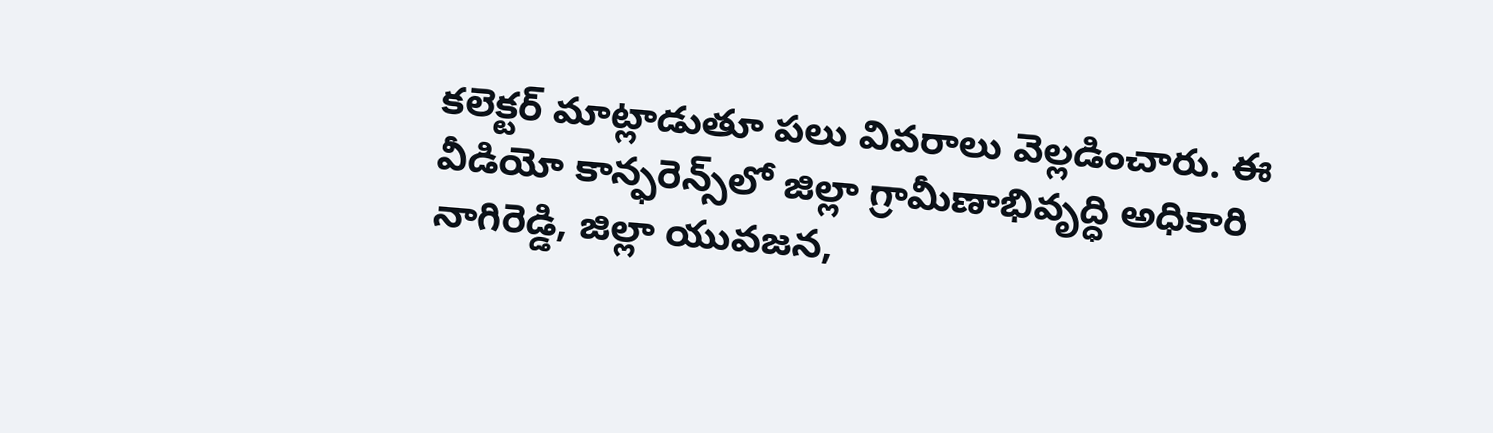కలెక్టర్‌ మాట్లాడుతూ పలు వివరాలు వెల్లడించారు. ఈ వీడియో కాన్ఫరెన్స్‌లో జిల్లా గ్రామీణాభివృద్ధి అధికారి నాగిరెడ్డి, జిల్లా యువజన,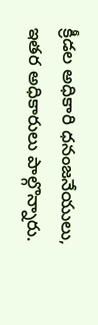క్రీడల అధికారి ధనంజనేయులు, ఇతర అధికారులు పాల్గొన్నారు.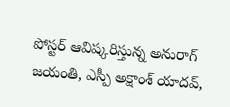పోస్టర్‌ ఆవిష్కరిస్తున్న అనురాగ్‌ జయంతి, ఎస్పీ అక్షాంశ్‌ యాదవ్‌,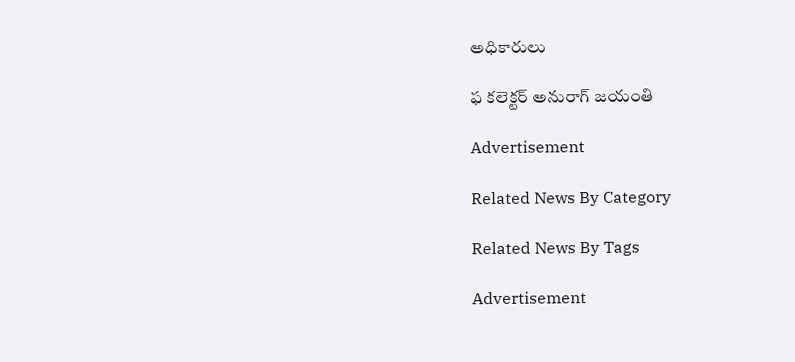అధికారులు

ఫ కలెక్టర్‌ అనురాగ్‌ జయంతి

Advertisement

Related News By Category

Related News By Tags

Advertisement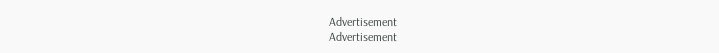Advertisement
Advertisement